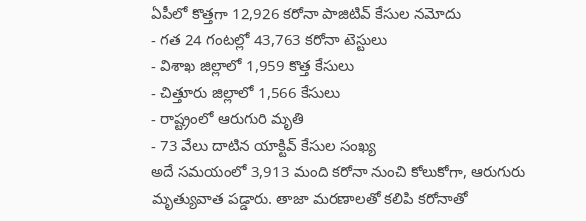ఏపీలో కొత్తగా 12,926 కరోనా పాజిటివ్ కేసుల నమోదు
- గత 24 గంటల్లో 43,763 కరోనా టెస్టులు
- విశాఖ జిల్లాలో 1,959 కొత్త కేసులు
- చిత్తూరు జిల్లాలో 1,566 కేసులు
- రాష్ట్రంలో ఆరుగురి మృతి
- 73 వేలు దాటిన యాక్టివ్ కేసుల సంఖ్య
అదే సమయంలో 3,913 మంది కరోనా నుంచి కోలుకోగా, ఆరుగురు మృత్యువాత పడ్డారు. తాజా మరణాలతో కలిపి కరోనాతో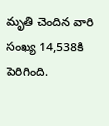మృతి చెందిన వారి సంఖ్య 14,538కి పెరిగింది.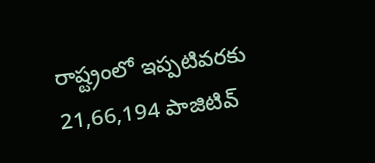రాష్ట్రంలో ఇప్పటివరకు 21,66,194 పాజిటివ్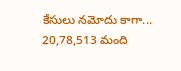కేసులు నమోదు కాగా... 20,78,513 మంది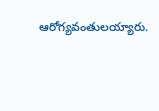ఆరోగ్యవంతులయ్యారు.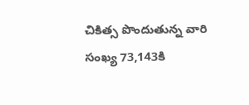చికిత్స పొందుతున్న వారి సంఖ్య 73,143కి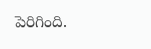పెరిగింది.